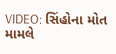VIDEO: સિંહોના મોત મામલે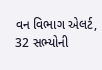વન વિભાગ એલર્ટ, 32 સભ્યોની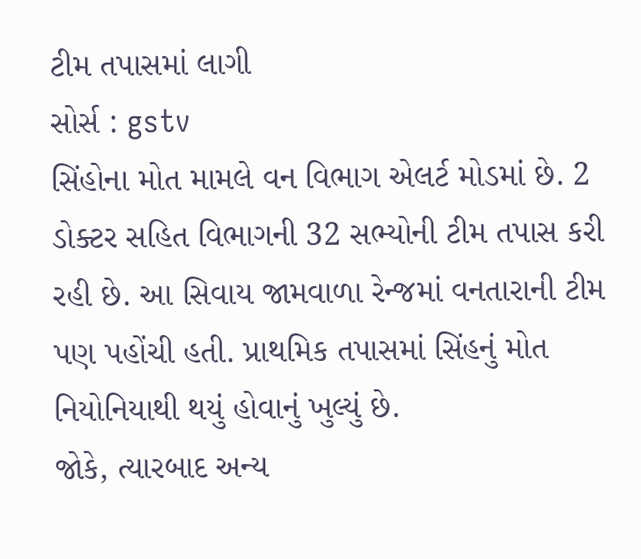ટીમ તપાસમાં લાગી
સોર્સ : gstv
સિંહોના મોત મામલે વન વિભાગ એલર્ટ મોડમાં છે. 2 ડોક્ટર સહિત વિભાગની 32 સભ્યોની ટીમ તપાસ કરી રહી છે. આ સિવાય જામવાળા રેન્જમાં વનતારાની ટીમ પણ પહોંચી હતી. પ્રાથમિક તપાસમાં સિંહનું મોત નિયોનિયાથી થયું હોવાનું ખુલ્યું છે.
જોકે, ત્યારબાદ અન્ય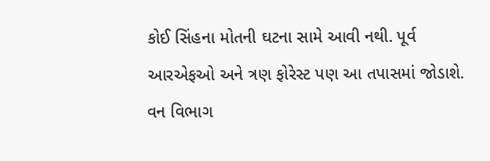કોઈ સિંહના મોતની ઘટના સામે આવી નથી. પૂર્વ આરએફઓ અને ત્રણ ફોરેસ્ટ પણ આ તપાસમાં જોડાશે. વન વિભાગ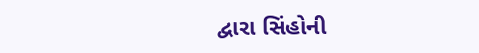દ્વારા સિંહોની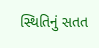સ્થિતિનું સતત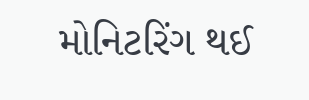મોનિટરિંગ થઈ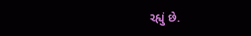રહ્યું છે.